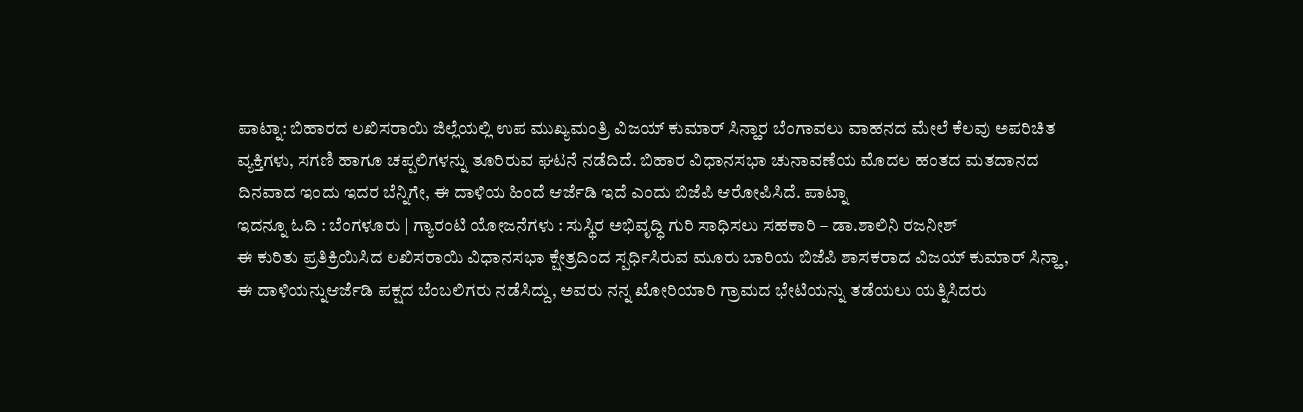ಪಾಟ್ನಾ: ಬಿಹಾರದ ಲಖಿಸರಾಯಿ ಜಿಲ್ಲೆಯಲ್ಲಿ ಉಪ ಮುಖ್ಯಮಂತ್ರಿ ವಿಜಯ್ ಕುಮಾರ್ ಸಿನ್ಹಾರ ಬೆಂಗಾವಲು ವಾಹನದ ಮೇಲೆ ಕೆಲವು ಅಪರಿಚಿತ ವ್ಯಕ್ತಿಗಳು, ಸಗಣಿ ಹಾಗೂ ಚಪ್ಪಲಿಗಳನ್ನು ತೂರಿರುವ ಘಟನೆ ನಡೆದಿದೆ. ಬಿಹಾರ ವಿಧಾನಸಭಾ ಚುನಾವಣೆಯ ಮೊದಲ ಹಂತದ ಮತದಾನದ ದಿನವಾದ ಇಂದು ಇದರ ಬೆನ್ನಿಗೇ, ಈ ದಾಳಿಯ ಹಿಂದೆ ಆರ್ಜೆಡಿ ಇದೆ ಎಂದು ಬಿಜೆಪಿ ಆರೋಪಿಸಿದೆ. ಪಾಟ್ನಾ
ಇದನ್ನೂ ಓದಿ : ಬೆಂಗಳೂರು | ಗ್ಯಾರಂಟಿ ಯೋಜನೆಗಳು : ಸುಸ್ಥಿರ ಅಭಿವೃದ್ಧಿ ಗುರಿ ಸಾಧಿಸಲು ಸಹಕಾರಿ – ಡಾ.ಶಾಲಿನಿ ರಜನೀಶ್
ಈ ಕುರಿತು ಪ್ರತಿಕ್ರಿಯಿಸಿದ ಲಖಿಸರಾಯಿ ವಿಧಾನಸಭಾ ಕ್ಷೇತ್ರದಿಂದ ಸ್ಪರ್ಧಿಸಿರುವ ಮೂರು ಬಾರಿಯ ಬಿಜೆಪಿ ಶಾಸಕರಾದ ವಿಜಯ್ ಕುಮಾರ್ ಸಿನ್ಹಾ, ಈ ದಾಳಿಯನ್ನುಆರ್ಜೆಡಿ ಪಕ್ಷದ ಬೆಂಬಲಿಗರು ನಡೆಸಿದ್ದು, ಅವರು ನನ್ನ ಖೋರಿಯಾರಿ ಗ್ರಾಮದ ಭೇಟಿಯನ್ನು ತಡೆಯಲು ಯತ್ನಿಸಿದರು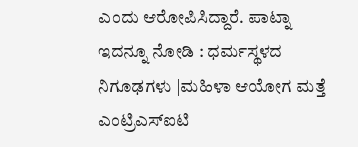ಎಂದು ಆರೋಪಿಸಿದ್ದಾರೆ. ಪಾಟ್ನಾ
ಇದನ್ನೂ ನೋಡಿ : ಧರ್ಮಸ್ಥಳದ ನಿಗೂಢಗಳು |ಮಹಿಳಾ ಆಯೋಗ ಮತ್ತೆ ಎಂಟ್ರಿಎಸ್ಐಟಿ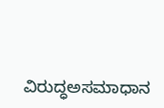ವಿರುದ್ಧಅಸಮಾಧಾನ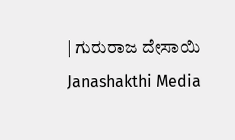| ಗುರುರಾಜ ದೇಸಾಯಿ Janashakthi Media